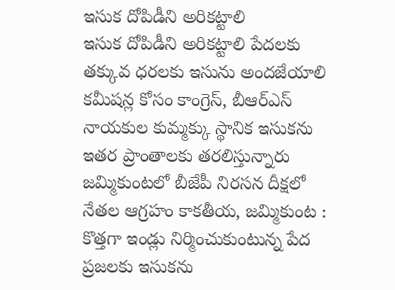ఇసుక దోపిడీని అరికట్టాలి
ఇసుక దోపిడీని అరికట్టాలి పేదలకు తక్కువ ధరలకు ఇసును అందజేయాలి కమీషన్ల కోసం కాంగ్రెస్, బీఆర్ఎస్ నాయకుల కుమ్మక్కు స్థానిక ఇసుకను ఇతర ప్రాంతాలకు తరలిస్తున్నారు జమ్మికుంటలో బీజేపీ నిరసన దీక్షలో నేతల ఆగ్రహం కాకతీయ, జమ్మికుంట : కొత్తగా ఇండ్లు నిర్మించుకుంటున్న పేద ప్రజలకు ఇసుకను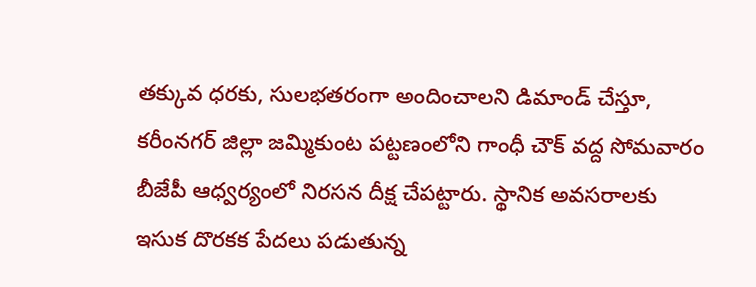తక్కువ ధరకు, సులభతరంగా అందించాలని డిమాండ్ చేస్తూ, కరీంనగర్ జిల్లా జమ్మికుంట పట్టణంలోని గాంధీ చౌక్ వద్ద సోమవారం బీజేపీ ఆధ్వర్యంలో నిరసన దీక్ష చేపట్టారు. స్థానిక అవసరాలకు ఇసుక దొరకక పేదలు పడుతున్న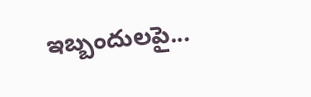ఇబ్బందులపై...